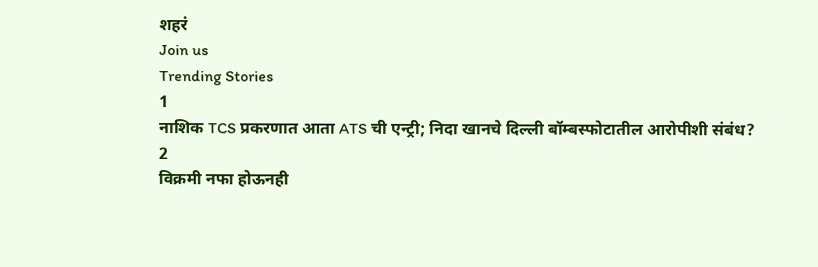शहरं
Join us
Trending Stories
1
नाशिक TCS प्रकरणात आता ATS ची एन्ट्री; निदा खानचे दिल्ली बॉम्बस्फोटातील आरोपीशी संबंध?
2
विक्रमी नफा होऊनही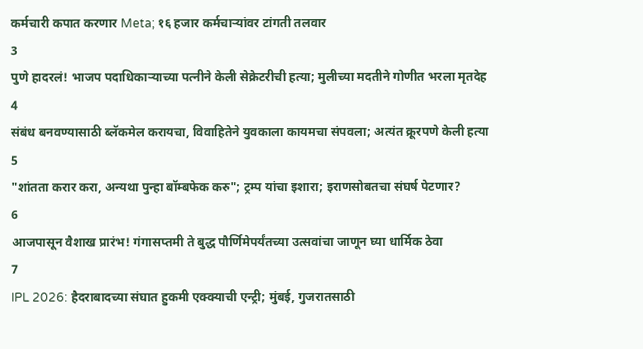कर्मचारी कपात करणार Meta; १६ हजार कर्मचाऱ्यांवर टांगती तलवार
3
पुणे हादरलं! भाजप पदाधिकाऱ्याच्या पत्नीने केली सेक्रेटरीची हत्या; मुलीच्या मदतीने गोणीत भरला मृतदेह
4
संबंध बनवण्यासाठी ब्लॅकमेल करायचा, विवाहितेने युवकाला कायमचा संपवला; अत्यंत क्रूरपणे केली हत्या
5
"शांतता करार करा, अन्यथा पुन्हा बॉम्बफेक करु"; ट्रम्प यांचा इशारा; इराणसोबतचा संघर्ष पेटणार?
6
आजपासून वैशाख प्रारंभ! गंगासप्तमी ते बुद्ध पौर्णिमेपर्यंतच्या उत्सवांचा जाणून घ्या धार्मिक ठेवा
7
IPL 2026: हैदराबादच्या संघात हुकमी एक्क्याची एन्ट्री; मुंबई, गुजरातसाठी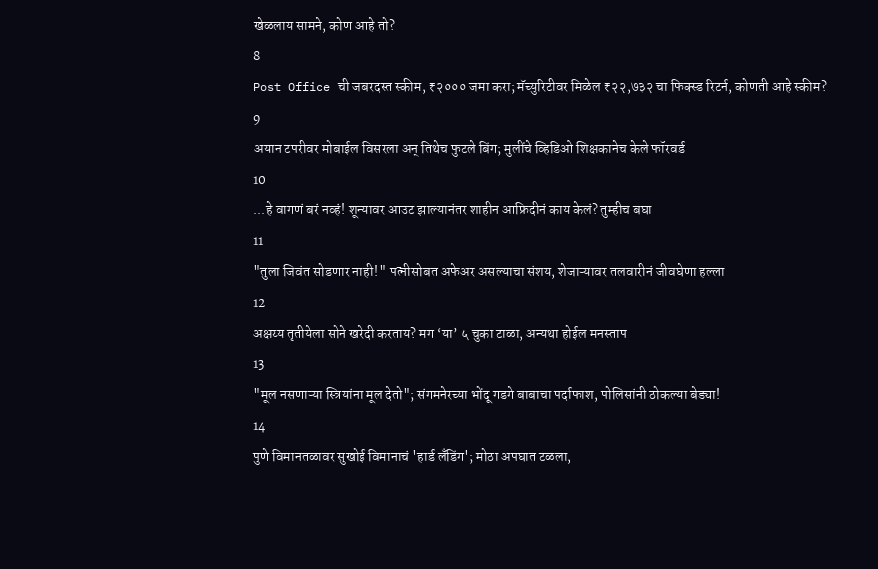खेळलाय सामने, कोण आहे तो?
8
Post Office ची जबरदस्त स्कीम, ₹२००० जमा करा; मॅच्युरिटीवर मिळेल ₹२२,७३२ चा फिक्स्ड रिटर्न, कोणती आहे स्कीम?
9
अयान टपरीवर मोबाईल विसरला अन् तिथेच फुटले बिंग; मुलींचे व्हिडिओ शिक्षकानेच केले फॉरवर्ड
10
...हे वागणं बरं नव्हं! शून्यावर आउट झाल्यानंतर शाहीन आफ्रिदीनं काय केलं? तुम्हीच बघा
11
"तुला जिवंत सोडणार नाही!" पत्नीसोबत अफेअर असल्याचा संशय, शेजाऱ्यावर तलवारीनं जीवघेणा हल्ला
12
अक्षय्य तृतीयेला सोने खरेदी करताय? मग ‘या’ ५ चुका टाळा, अन्यथा होईल मनस्ताप
13
"मूल नसणाऱ्या स्त्रियांना मूल देतो"; संगमनेरच्या भोंदू गडगे बाबाचा पर्दाफाश, पोलिसांनी ठोकल्या बेड्या!
14
पुणे विमानतळावर सुखोई विमानाचं 'हार्ड लँडिंग'; मोठा अपघात टळला,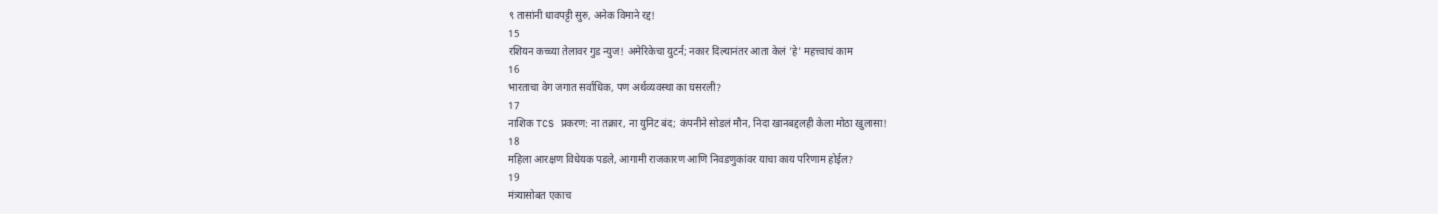९ तासांनी धावपट्टी सुरु, अनेक विमाने रद्द!
15
रशियन कच्च्या तेलावर गुड न्युज! अमेरिकेचा युटर्न; नकार दिल्यानंतर आता केलं 'हे' महत्त्वाचं काम
16
भारताचा वेग जगात सर्वाधिक, पण अर्थव्यवस्था का घसरली?
17
नाशिक TCS प्रकरण: ना तक्रार, ना युनिट बंद; कंपनीने सोडलं मौन, निदा खानबद्दलही केला मोठा खुलासा!
18
महिला आरक्षण विधेयक पडले, आगामी राजकारण आणि निवडणुकांवर याचा काय परिणाम होईल?
19
मंत्र्यासोबत एकाच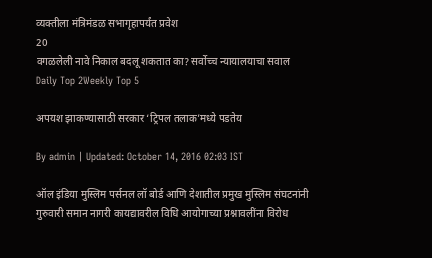व्यक्तीला मंत्रिमंडळ सभागृहापर्यंत प्रवेश
20
वगळलेली नावे निकाल बदलू शकतात का? सर्वोच्च न्यायालयाचा सवाल
Daily Top 2Weekly Top 5

अपयश झाकण्यासाठी सरकार ‘ट्रिपल तलाक’मध्ये पडतेय

By admin | Updated: October 14, 2016 02:03 IST

ऑल इंडिया मुस्लिम पर्सनल लॉ बोर्ड आणि देशातील प्रमुख मुस्लिम संघटनांनी गुरुवारी समान नागरी कायद्यावरील विधि आयोगाच्या प्रश्नावलींना विरोध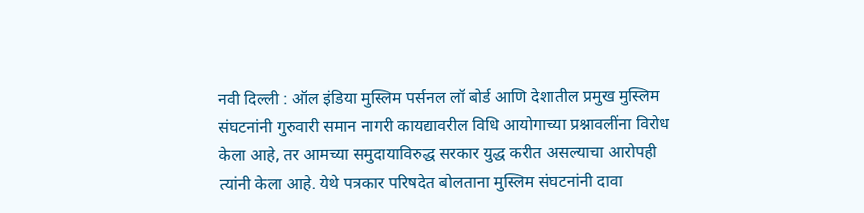नवी दिल्ली : ऑल इंडिया मुस्लिम पर्सनल लॉ बोर्ड आणि देशातील प्रमुख मुस्लिम संघटनांनी गुरुवारी समान नागरी कायद्यावरील विधि आयोगाच्या प्रश्नावलींना विरोध केला आहे, तर आमच्या समुदायाविरुद्ध सरकार युद्ध करीत असल्याचा आरोपही त्यांनी केला आहे. येथे पत्रकार परिषदेत बोलताना मुस्लिम संघटनांनी दावा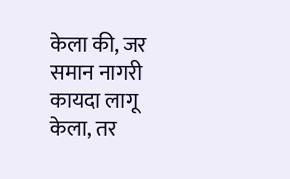केला की, जर समान नागरी कायदा लागू केला, तर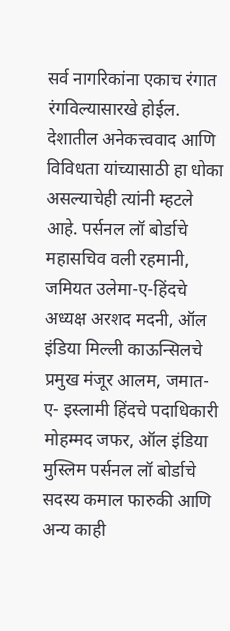सर्व नागरिकांना एकाच रंगात रंगविल्यासारखे होईल. देशातील अनेकत्त्ववाद आणि विविधता यांच्यासाठी हा धोका असल्याचेही त्यांनी म्हटले आहे. पर्सनल लॉ बोर्डाचे महासचिव वली रहमानी, जमियत उलेमा-ए-हिंदचे अध्यक्ष अरशद मदनी, ऑल इंडिया मिल्ली काऊन्सिलचे प्रमुख मंजूर आलम, जमात- ए- इस्लामी हिंदचे पदाधिकारी मोहम्मद जफर, ऑल इंडिया मुस्लिम पर्सनल लॉ बोर्डाचे सदस्य कमाल फारुकी आणि अन्य काही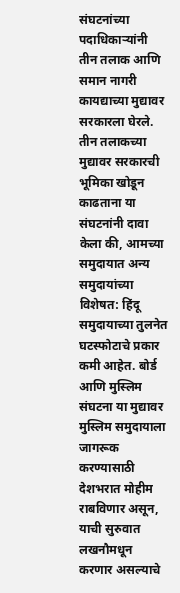संघटनांच्या पदाधिकाऱ्यांनी तीन तलाक आणि समान नागरी कायद्याच्या मुद्यावर सरकारला घेरले. तीन तलाकच्या मुद्यावर सरकारची भूमिका खोडून काढताना या संघटनांनी दावा केला की, आमच्या समुदायात अन्य समुदायांच्या विशेषत: हिंदू समुदायाच्या तुलनेत घटस्फोटाचे प्रकार कमी आहेत. बोर्ड आणि मुस्लिम संघटना या मुद्यावर मुस्लिम समुदायाला जागरूक करण्यासाठी देशभरात मोहीम राबविणार असून, याची सुरुवात लखनौमधून करणार असल्याचे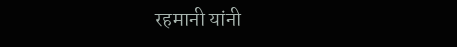रहमानी यांनी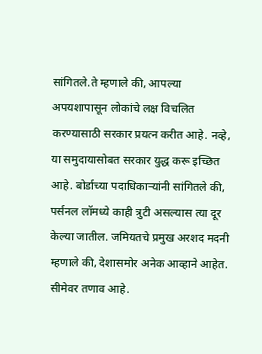सांगितले.ते म्हणाले की, आपल्या अपयशापासून लोकांचे लक्ष विचलित करण्यासाठी सरकार प्रयत्न करीत आहे. नव्हे, या समुदायासोबत सरकार युद्ध करू इच्छित आहे. बोर्डाच्या पदाधिकाऱ्यांनी सांगितले की, पर्सनल लॉमध्ये काही त्रुटी असल्यास त्या दूर केल्या जातील. जमियतचे प्रमुख अरशद मदनी म्हणाले की, देशासमोर अनेक आव्हाने आहेत. सीमेवर तणाव आहे.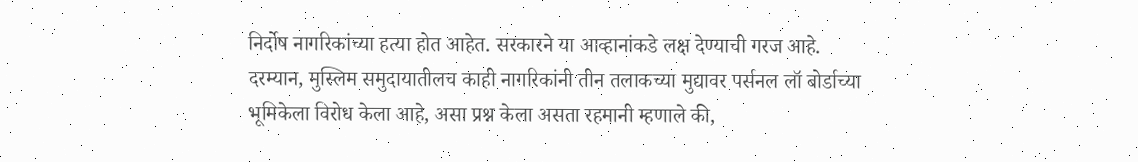निर्दोष नागरिकांच्या हत्या होत आहेत. सरकारने या आव्हानांकडे लक्ष देण्याची गरज आहे. दरम्यान, मुस्लिम समुदायातीलच काही नागरिकांनी तीन तलाकच्या मुद्यावर पर्सनल लॉ बोर्डाच्या भूमिकेला विरोध केला आहे, असा प्रश्न केला असता रहमानी म्हणाले की,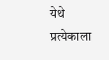येथे प्रत्येकाला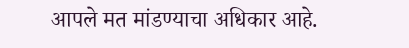आपले मत मांडण्याचा अधिकार आहे.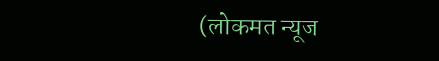(लोकमत न्यूज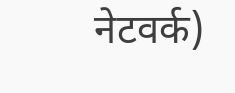नेटवर्क)